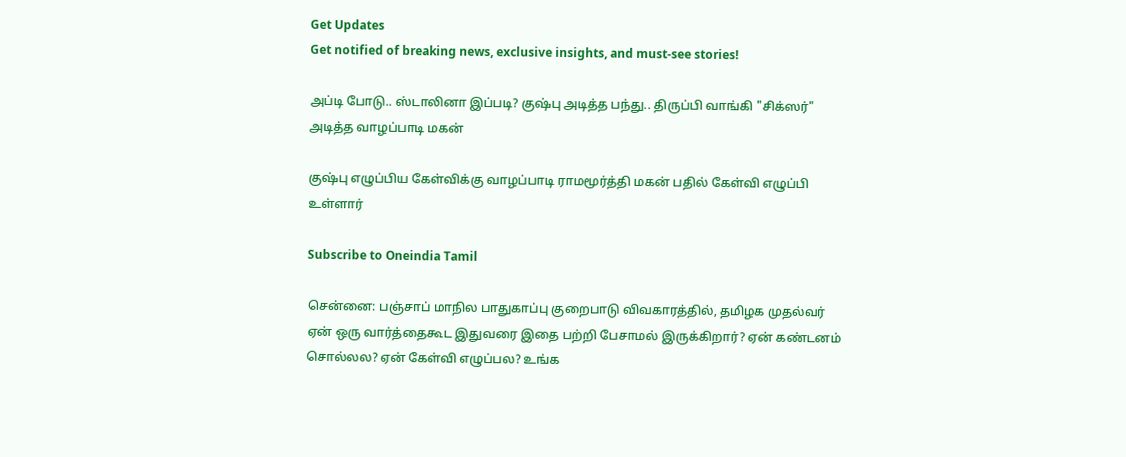Get Updates
Get notified of breaking news, exclusive insights, and must-see stories!

அப்டி போடு.. ஸ்டாலினா இப்படி? குஷ்பு அடித்த பந்து.. திருப்பி வாங்கி "சிக்ஸர்" அடித்த வாழப்பாடி மகன்

குஷ்பு எழுப்பிய கேள்விக்கு வாழப்பாடி ராமமூர்த்தி மகன் பதில் கேள்வி எழுப்பி உள்ளார்

Subscribe to Oneindia Tamil

சென்னை: பஞ்சாப் மாநில பாதுகாப்பு குறைபாடு விவகாரத்தில், தமிழக முதல்வர் ஏன் ஒரு வார்த்தைகூட இதுவரை இதை பற்றி பேசாமல் இருக்கிறார்? ஏன் கண்டனம் சொல்லல? ஏன் கேள்வி எழுப்பல? உங்க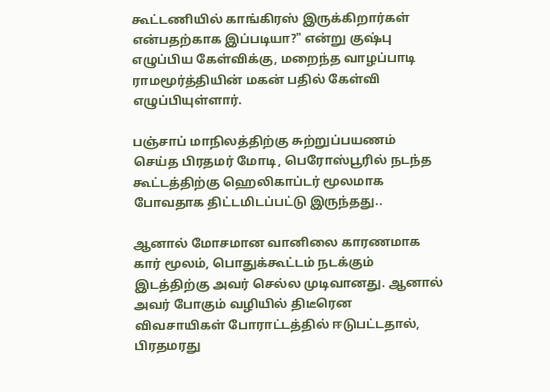கூட்டணியில் காங்கிரஸ் இருக்கிறார்கள் என்பதற்காக இப்படியா?" என்று குஷ்பு எழுப்பிய கேள்விக்கு, மறைந்த வாழப்பாடி ராமமூர்த்தியின் மகன் பதில் கேள்வி எழுப்பியுள்ளார்.

பஞ்சாப் மாநிலத்திற்கு சுற்றுப்பயணம் செய்த பிரதமர் மோடி, பெரோஸ்பூரில் நடந்த கூட்டத்திற்கு ஹெலிகாப்டர் மூலமாக போவதாக திட்டமிடப்பட்டு இருந்தது..

ஆனால் மோசமான வானிலை காரணமாக கார் மூலம், பொதுக்கூட்டம் நடக்கும் இடத்திற்கு அவர் செல்ல முடிவானது. ஆனால் அவர் போகும் வழியில் திடீரென விவசாயிகள் போராட்டத்தில் ஈடுபட்டதால், பிரதமரது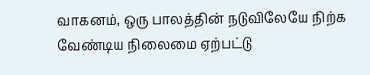வாகனம், ஒரு பாலத்தின் நடுவிலேயே நிற்க வேண்டிய நிலைமை ஏற்பட்டு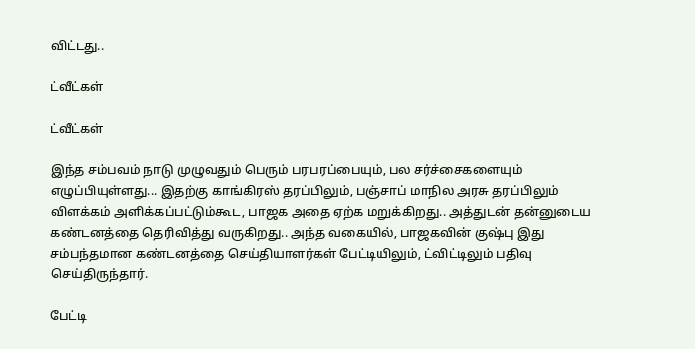விட்டது..

ட்வீட்கள்

ட்வீட்கள்

இந்த சம்பவம் நாடு முழுவதும் பெரும் பரபரப்பையும், பல சர்ச்சைகளையும் எழுப்பியுள்ளது... இதற்கு காங்கிரஸ் தரப்பிலும், பஞ்சாப் மாநில அரசு தரப்பிலும் விளக்கம் அளிக்கப்பட்டும்கூட, பாஜக அதை ஏற்க மறுக்கிறது.. அத்துடன் தன்னுடைய கண்டனத்தை தெரிவித்து வருகிறது.. அந்த வகையில், பாஜகவின் குஷ்பு இது சம்பந்தமான கண்டனத்தை செய்தியாளர்கள் பேட்டியிலும், ட்விட்டிலும் பதிவு செய்திருந்தார்.

பேட்டி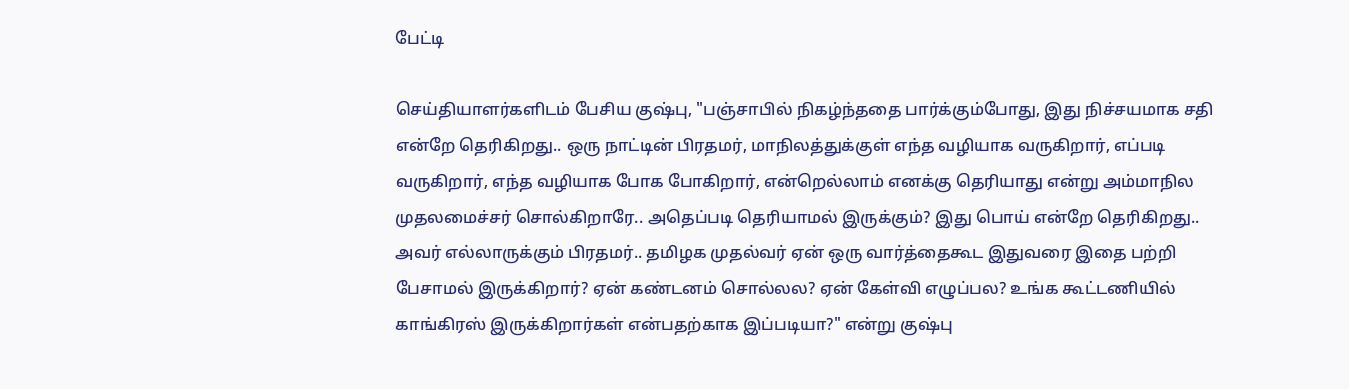பேட்டி

செய்தியாளர்களிடம் பேசிய குஷ்பு, "பஞ்சாபில் நிகழ்ந்ததை பார்க்கும்போது, இது நிச்சயமாக சதி என்றே தெரிகிறது.. ஒரு நாட்டின் பிரதமர், மாநிலத்துக்குள் எந்த வழியாக வருகிறார், எப்படி வருகிறார், எந்த வழியாக போக போகிறார், என்றெல்லாம் எனக்கு தெரியாது என்று அம்மாநில முதலமைச்சர் சொல்கிறாரே.. அதெப்படி தெரியாமல் இருக்கும்? இது பொய் என்றே தெரிகிறது.. அவர் எல்லாருக்கும் பிரதமர்.. தமிழக முதல்வர் ஏன் ஒரு வார்த்தைகூட இதுவரை இதை பற்றி பேசாமல் இருக்கிறார்? ஏன் கண்டனம் சொல்லல? ஏன் கேள்வி எழுப்பல? உங்க கூட்டணியில் காங்கிரஸ் இருக்கிறார்கள் என்பதற்காக இப்படியா?" என்று குஷ்பு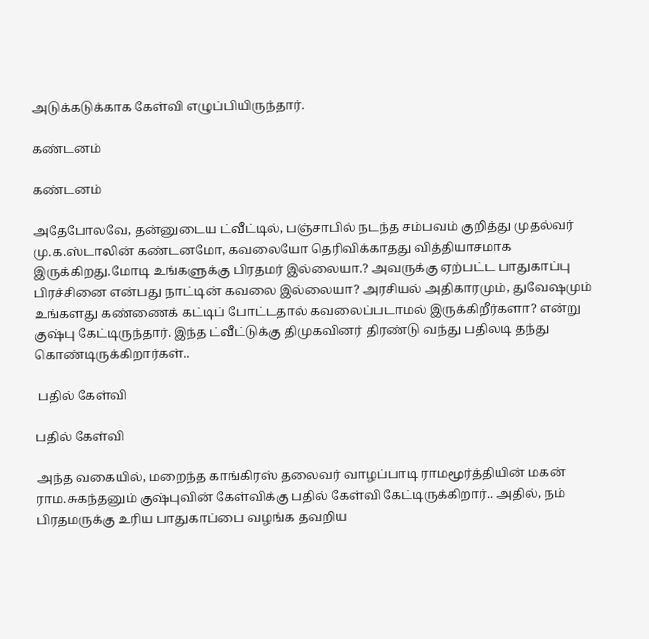அடுக்கடுக்காக கேள்வி எழுப்பியிருந்தார்.

கண்டனம்

கண்டனம்

அதேபோலவே, தன்னுடைய ட்வீட்டில், பஞ்சாபில் நடந்த சம்பவம் குறித்து முதல்வர் மு.க.ஸ்டாலின் கண்டனமோ, கவலையோ தெரிவிக்காதது வித்தியாசமாக இருக்கிறது.மோடி உங்களுக்கு பிரதமர் இல்லையா.? அவருக்கு ஏற்பட்ட பாதுகாப்பு பிரச்சினை என்பது நாட்டின் கவலை இல்லையா? அரசியல் அதிகாரமும், துவேஷமும் உங்களது கண்ணைக் கட்டிப் போட்டதால் கவலைப்படாமல் இருக்கிறீர்களா? என்று குஷ்பு கேட்டிருந்தார். இந்த ட்வீட்டுக்கு திமுகவினர் திரண்டு வந்து பதிலடி தந்து கொண்டிருக்கிறார்கள்..

 பதில் கேள்வி

பதில் கேள்வி

அந்த வகையில், மறைந்த காங்கிரஸ் தலைவர் வாழப்பாடி ராமமூர்த்தியின் மகன் ராம.சுகந்தனும் குஷ்புவின் கேள்விக்கு பதில் கேள்வி கேட்டிருக்கிறார்.. அதில், நம் பிரதமருக்கு உரிய பாதுகாப்பை வழங்க தவறிய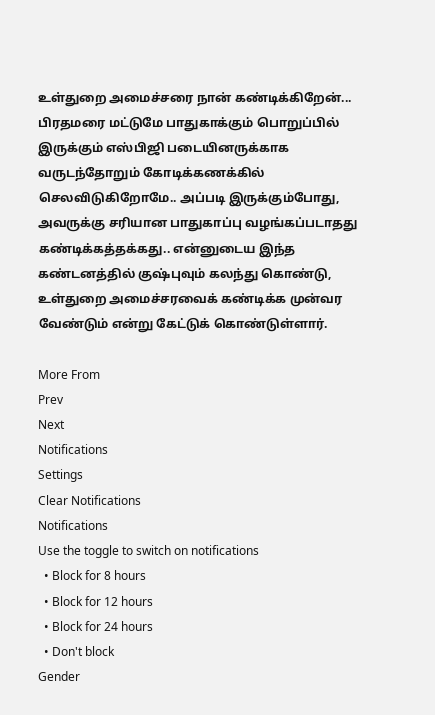உள்துறை அமைச்சரை நான் கண்டிக்கிறேன்... பிரதமரை மட்டுமே பாதுகாக்கும் பொறுப்பில் இருக்கும் எஸ்பிஜி படையினருக்காக வருடந்தோறும் கோடிக்கணக்கில் செலவிடுகிறோமே.. அப்படி இருக்கும்போது, அவருக்கு சரியான பாதுகாப்பு வழங்கப்படாதது கண்டிக்கத்தக்கது.. என்னுடைய இந்த கண்டனத்தில் குஷ்புவும் கலந்து கொண்டு, உள்துறை அமைச்சரவைக் கண்டிக்க முன்வர வேண்டும் என்று கேட்டுக் கொண்டுள்ளார்.

More From
Prev
Next
Notifications
Settings
Clear Notifications
Notifications
Use the toggle to switch on notifications
  • Block for 8 hours
  • Block for 12 hours
  • Block for 24 hours
  • Don't block
Gender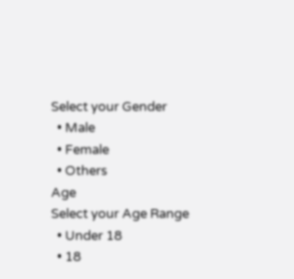Select your Gender
  • Male
  • Female
  • Others
Age
Select your Age Range
  • Under 18
  • 18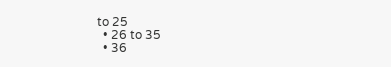to 25
  • 26 to 35
  • 36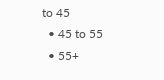to 45
  • 45 to 55
  • 55+